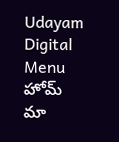Udayam Digital
Menu
హోమ్
మా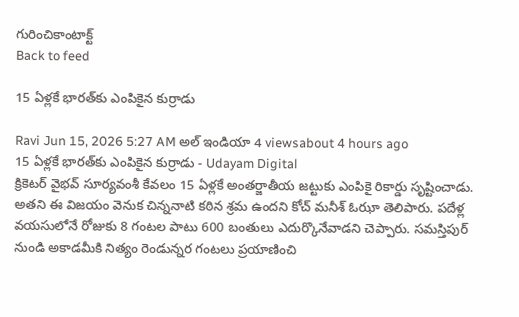గురించికాంటాక్ట్
Back to feed

15 ఏళ్లకే భారత్‌కు ఎంపికైన కుర్రాడు

Ravi Jun 15, 2026 5:27 AM అల్ ఇండియా 4 viewsabout 4 hours ago
15 ఏళ్లకే భారత్‌కు ఎంపికైన కుర్రాడు - Udayam Digital
క్రికెటర్ వైభవ్ సూర్యవంశీ కేవలం 15 ఏళ్లకే అంతర్జాతీయ జట్టుకు ఎంపికై రికార్డు సృష్టించాడు. అతని ఈ విజయం వెనుక చిన్ననాటి కఠిన శ్రమ ఉందని కోచ్ మనీశ్ ఓఝా తెలిపారు. పదేళ్ల వయసులోనే రోజుకు 8 గంటల పాటు 600 బంతులు ఎదుర్కొనేవాడని చెప్పారు. సమస్తిపుర్ నుండి అకాడమీకి నిత్యం రెండున్నర గంటలు ప్రయాణించి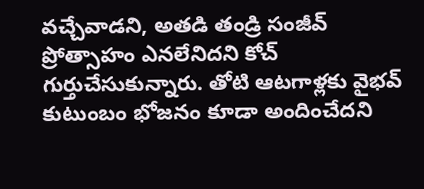వచ్చేవాడని, అతడి తండ్రి సంజీవ్ ప్రోత్సాహం ఎనలేనిదని కోచ్ గుర్తుచేసుకున్నారు. తోటి ఆటగాళ్లకు వైభవ్ కుటుంబం భోజనం కూడా అందించేదని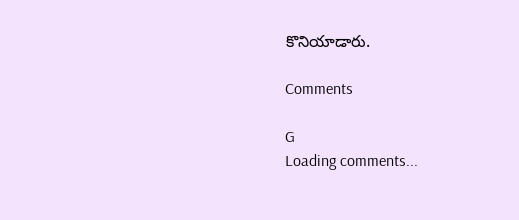కొనియాడారు.

Comments

G
Loading comments...